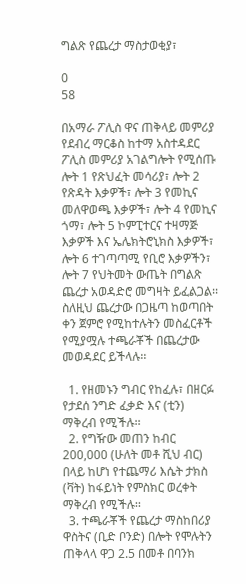ግልጽ የጨረታ ማስታወቂያ፣

0
58

በአማራ ፖሊስ ዋና ጠቅላይ መምሪያ የደብረ ማርቆስ ከተማ አስተዳደር ፖሊስ መምሪያ አገልግሎት የሚሰጡ ሎት 1 የጽህፈት መሳሪያ፣ ሎት 2 የጽዳት እቃዎች፣ ሎት 3 የመኪና መለዋወጫ እቃዎች፣ ሎት 4 የመኪና ጎማ፣ ሎት 5 ኮምፒተርና ተዛማጅ እቃዎች እና ኤሌክትሮኒክስ እቃዎች፣ ሎት 6 ተገጣጣሚ የቢሮ እቃዎችን፣ ሎት 7 የህትመት ውጤት በግልጽ ጨረታ አወዳድሮ መግዛት ይፈልጋል፡፡ ስለዚህ ጨረታው በጋዜጣ ከወጣበት ቀን ጀምሮ የሚከተሉትን መስፈርቶች የሚያሟሉ ተጫራቾች በጨረታው መወዳደር ይችላሉ፡፡

  1. የዘመኑን ግብር የከፈሉ፣ በዘርፉ የታደሰ ንግድ ፈቃድ እና (ቲን) ማቅረብ የሚችሉ፡፡
  2. የግዥው መጠን ከብር 200,000 (ሁለት መቶ ሺህ ብር) በላይ ከሆነ የተጨማሪ እሴት ታክስ (ቫት) ከፋይነት የምስክር ወረቀት ማቅረብ የሚችሉ፡፡
  3. ተጫራቾች የጨረታ ማስከበሪያ ዋስትና (ቢድ ቦንድ) በሎት የሞሉትን ጠቅላላ ዋጋ 2.5 በመቶ በባንክ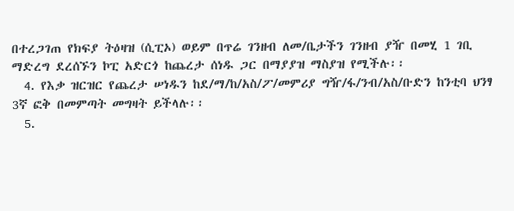በተረጋገጠ የክፍያ ትዕዛዝ (ሲፒኦ) ወይም በጥሬ ገንዘብ ለመ/ቤታችን ገንዘብ ያዥ በመሂ 1 ገቢ ማድረግ ደረሰኙን ኮፒ አድርጎ ከጨረታ ሰነዱ ጋር በማያያዝ ማስያዝ የሚችሉ፡፡
  4. የእቃ ዝርዝር የጨረታ ሠነዱን ከደ/ማ/ከ/አስ/ፖ/መምሪያ ግዥ/ፋ/ንብ/አስ/ቡድን ከንቲባ ህንፃ 3ኛ ፎቅ በመምጣት መግዛት ይችላሉ፡፡
  5.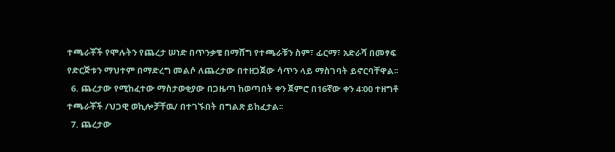ተጫራቾች የሞሉትን የጨረታ ሠነድ በጥንቃቄ በማሸግ የተጫራቹን ስም፣ ፊርማ፣ አድራሻ በመፃፍ የድርጅቱን ማህተም በማድረግ መልሶ ለጨረታው በተዘጋጀው ሳጥን ላይ ማስገባት ይኖርባቸዋል፡፡
  6. ጨረታው የሚከፈተው ማስታወቂያው በጋዜጣ ከወጣበት ቀን ጀምሮ በ16ኛው ቀን 4፡00 ተዘግቶ ተጫራቾች /ህጋዊ ወኪሎቻቸዉ/ በተገኙበት በግልጽ ይከፈታል፡፡
  7. ጨረታው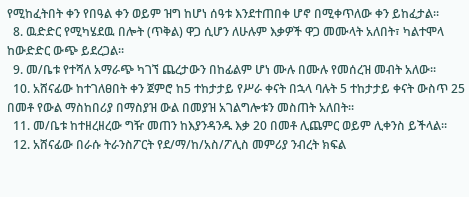የሚከፈትበት ቀን የበዓል ቀን ወይም ዝግ ከሆነ ሰዓቱ እንደተጠበቀ ሆኖ በሚቀጥለው ቀን ይከፈታል፡፡
  8. ዉድድር የሚካሄደዉ በሎት (ጥቅል) ዋጋ ሲሆን ለሁሉም እቃዎች ዋጋ መሙላት አለበት፣ ካልተሞላ ከውድድር ውጭ ይደረጋል፡፡
  9. መ/ቤቱ የተሻለ አማራጭ ካገኘ ጨረታውን በከፊልም ሆነ ሙሉ በሙሉ የመሰረዝ መብት አለው፡፡
  10. አሸናፊው ከተገለፀበት ቀን ጀምሮ ከ5 ተከታታይ የሥራ ቀናት በኋላ ባሉት 5 ተከታታይ ቀናት ውስጥ 25 በመቶ የውል ማስከበሪያ በማስያዝ ውል በመያዝ አገልግሎቱን መስጠት አለበት፡፡
  11. መ/ቤቱ ከተዘረዘረው ግዥ መጠን ከእያንዳንዱ እቃ 20 በመቶ ሊጨምር ወይም ሊቀንስ ይችላል፡፡
  12. አሸናፊው በራሱ ትራንስፖርት የደ/ማ/ከ/አስ/ፖሊስ መምሪያ ንብረት ክፍል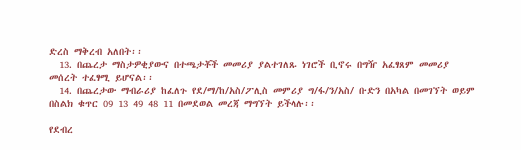ድረስ ማቅረብ አለበት፡፡
  13. በጨረታ ማስታዎቂያውና በተጫታቾች መመሪያ ያልተገለጹ ነገሮች ቢኖሩ በግዥ አፈፃጸም መመሪያ መሰረት ተፈፃሚ ይሆናል፡፡
  14. በጨረታው ማብራሪያ ከፈለጉ የደ/ማ/ከ/አስ/ፖሊስ መምሪያ ግ/ፋ/ን/አስ/ ቡድን በአካል በመገኘት ወይም በስልክ ቁጥር 09 13 49 48 11 በመደወል መረጃ ማግኘት ይችላሉ፡፡

የደብረ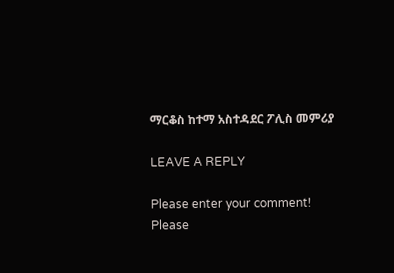ማርቆስ ከተማ አስተዳደር ፖሊስ መምሪያ

LEAVE A REPLY

Please enter your comment!
Please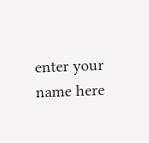enter your name here